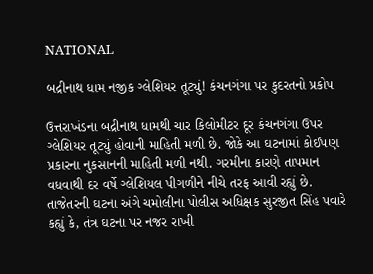NATIONAL

બદ્રીનાથ ધામ નજીક ગ્લેશિયર તૂટ્યું! કંચનગંગા પર કુદરતનો પ્રકોપ

ઉત્તરાખંડના બદ્રીનાથ ધામથી ચાર કિલોમીટર દૂર કંચનગંગા ઉપર ગ્લેશિયર તૂટ્યું હોવાની માહિતી મળી છે. જોકે આ ઘટનામાં કોઈપણ પ્રકારના નુકસાનની માહિતી મળી નથી. ગરમીના કારણે તાપમાન વધવાથી દર વર્ષે ગ્લેશિયલ પીગળીને નીચે તરફ આવી રહ્યું છે. તાજેતરની ઘટના અંગે ચમોલીના પોલીસ અધિક્ષક સુરજીત સિંહ પવારે કહ્યું કે, તંત્ર ઘટના પર નજર રાખી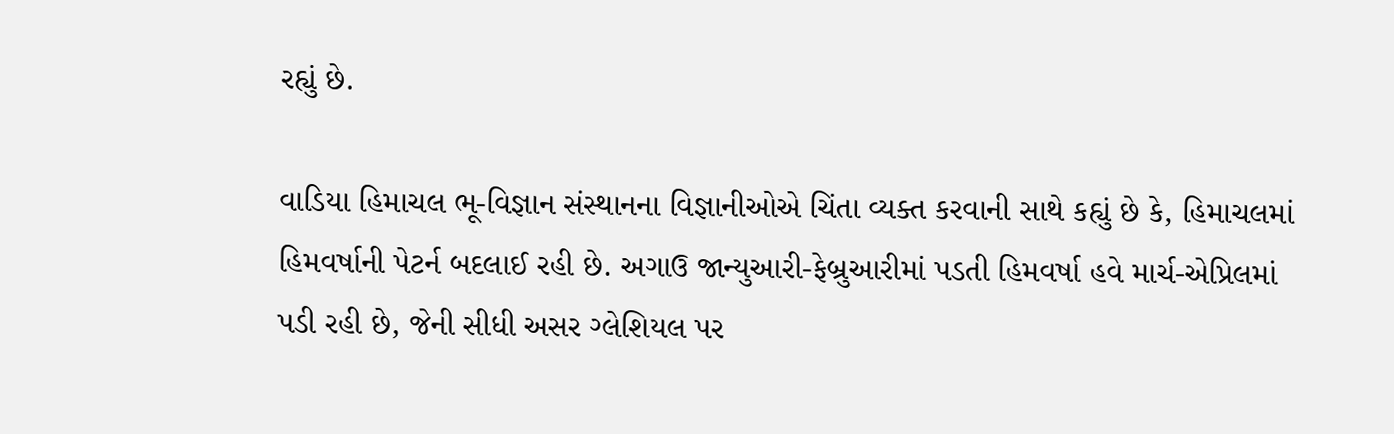રહ્યું છે.

વાડિયા હિમાચલ ભૂ-વિજ્ઞાન સંસ્થાનના વિજ્ઞાનીઓએ ચિંતા વ્યક્ત કરવાની સાથે કહ્યું છે કે, હિમાચલમાં હિમવર્ષાની પેટર્ન બદલાઈ રહી છે. અગાઉ જાન્યુઆરી-ફેબ્રુઆરીમાં પડતી હિમવર્ષા હવે માર્ચ-એપ્રિલમાં પડી રહી છે, જેની સીધી અસર ગ્લેશિયલ પર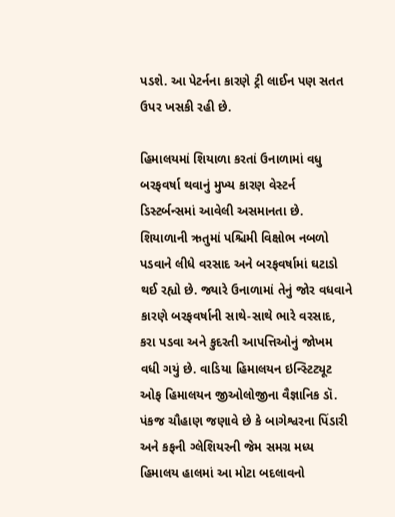પડશે. આ પેટર્નના કારણે ટ્રી લાઈન પણ સતત ઉપર ખસકી રહી છે.

હિમાલયમાં શિયાળા કરતાં ઉનાળામાં વધુ બરફવર્ષા થવાનું મુખ્ય કારણ વેસ્ટર્ન ડિસ્ટર્બન્સમાં આવેલી અસમાનતા છે. શિયાળાની ઋતુમાં પશ્ચિમી વિક્ષોભ નબળો પડવાને લીધે વરસાદ અને બરફવર્ષામાં ઘટાડો થઈ રહ્યો છે. જ્યારે ઉનાળામાં તેનું જોર વધવાને કારણે બરફવર્ષાની સાથે-સાથે ભારે વરસાદ, કરા પડવા અને કુદરતી આપત્તિઓનું જોખમ વધી ગયું છે. વાડિયા હિમાલયન ઇન્સ્ટિટ્યૂટ ઓફ હિમાલયન જીઓલોજીના વૈજ્ઞાનિક ડૉ. પંકજ ચૌહાણ જણાવે છે કે બાગેશ્વરના પિંડારી અને કફની ગ્લેશિયરની જેમ સમગ્ર મધ્ય હિમાલય હાલમાં આ મોટા બદલાવનો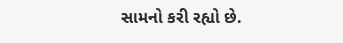સામનો કરી રહ્યો છે.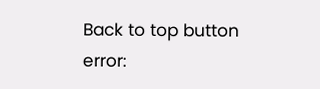Back to top button
error: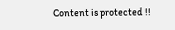Content is protected !!